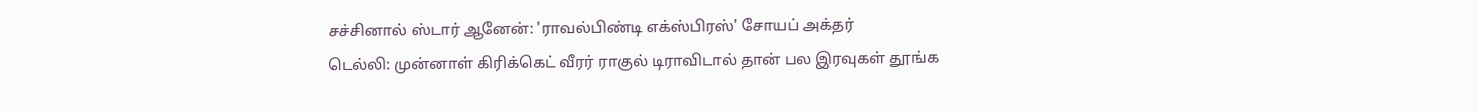சச்சினால் ஸ்டார் ஆனேன்: 'ராவல்பிண்டி எக்ஸ்பிரஸ்' சோயப் அக்தர்
டெல்லி: முன்னாள் கிரிக்கெட் வீரர் ராகுல் டிராவிடால் தான் பல இரவுகள் தூங்க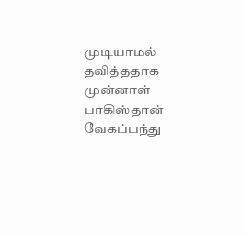முடியாமல் தவித்ததாக முன்னாள் பாகிஸ்தான் வேகப்பந்து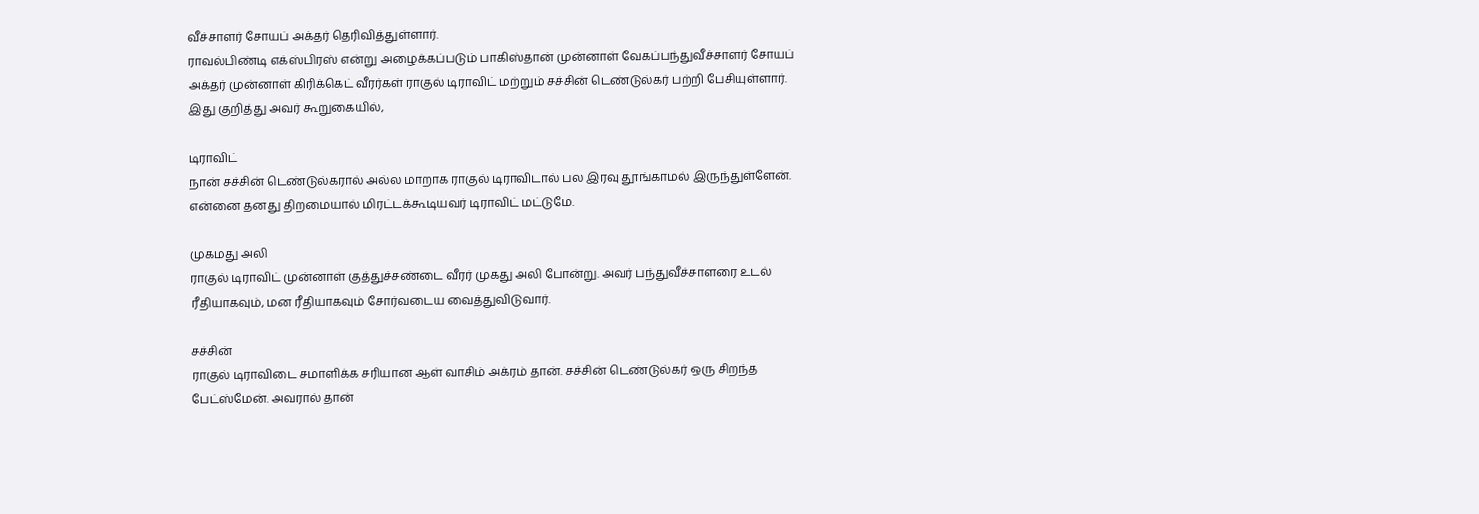வீச்சாளர் சோயப் அக்தர் தெரிவித்துள்ளார்.
ராவல்பிண்டி எக்ஸ்பிரஸ் என்று அழைக்கப்படும் பாகிஸ்தான் முன்னாள் வேகப்பந்துவீச்சாளர் சோயப் அக்தர் முன்னாள் கிரிக்கெட் வீரர்கள் ராகுல் டிராவிட் மற்றும் சச்சின் டெண்டுல்கர் பற்றி பேசியுள்ளார்.
இது குறித்து அவர் கூறுகையில்,

டிராவிட்
நான் சச்சின் டெண்டுல்கரால் அல்ல மாறாக ராகுல் டிராவிடால் பல இரவு தூங்காமல் இருந்துள்ளேன். என்னை தனது திறமையால் மிரட்டக்கூடியவர் டிராவிட் மட்டுமே.

முகமது அலி
ராகுல் டிராவிட் முன்னாள் குத்துச்சண்டை வீரர் முகது அலி போன்று. அவர் பந்துவீச்சாளரை உடல் ரீதியாகவும், மன ரீதியாகவும் சோர்வடைய வைத்துவிடுவார்.

சச்சின்
ராகுல் டிராவிடை சமாளிக்க சரியான ஆள் வாசிம் அக்ரம் தான். சச்சின் டெண்டுல்கர் ஒரு சிறந்த பேட்ஸ்மேன். அவரால் தான்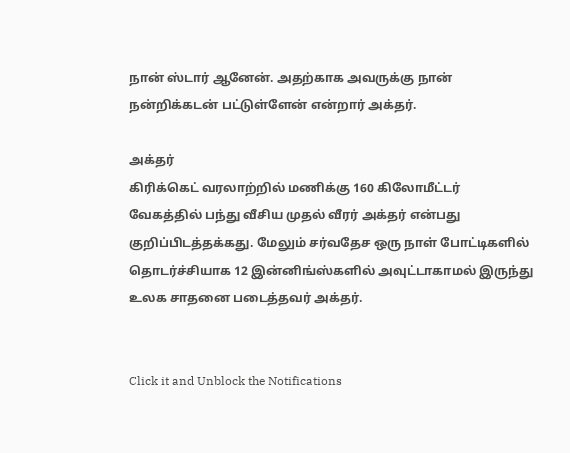நான் ஸ்டார் ஆனேன். அதற்காக அவருக்கு நான் நன்றிக்கடன் பட்டுள்ளேன் என்றார் அக்தர்.

அக்தர்
கிரிக்கெட் வரலாற்றில் மணிக்கு 160 கிலோமீட்டர் வேகத்தில் பந்து வீசிய முதல் வீரர் அக்தர் என்பது குறிப்பிடத்தக்கது. மேலும் சர்வதேச ஒரு நாள் போட்டிகளில் தொடர்ச்சியாக 12 இன்னிங்ஸ்களில் அவுட்டாகாமல் இருந்து உலக சாதனை படைத்தவர் அக்தர்.


Click it and Unblock the Notifications